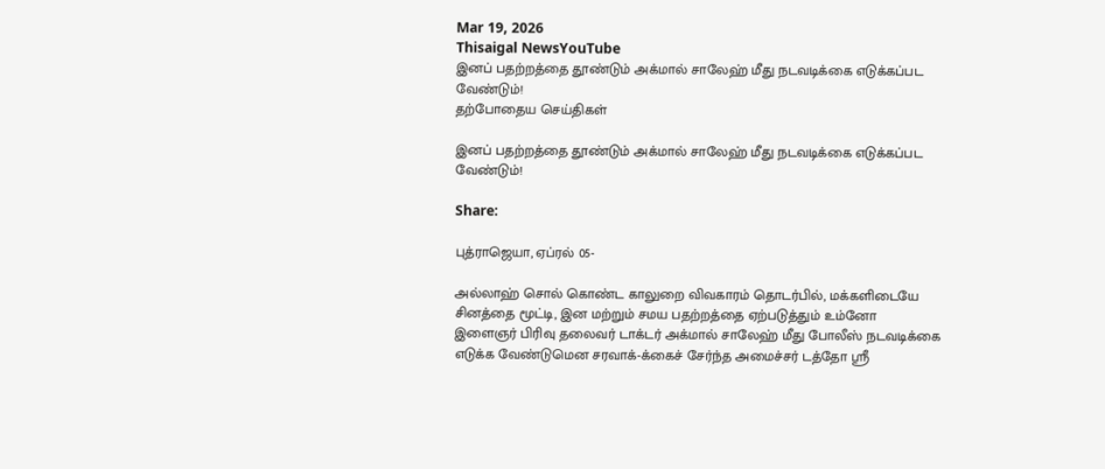Mar 19, 2026
Thisaigal NewsYouTube
இனப் பதற்றத்தை தூண்டும் அக்மால் சாலேஹ் மீது நடவடிக்கை எடுக்கப்பட வேண்டும்!
தற்போதைய செய்திகள்

இனப் பதற்றத்தை தூண்டும் அக்மால் சாலேஹ் மீது நடவடிக்கை எடுக்கப்பட வேண்டும்!

Share:

புத்ராஜெயா, ஏப்ரல் 05-

அல்லாஹ் சொல் கொண்ட காலுறை விவகாரம் தொடர்பில், மக்களிடையே சினத்தை மூட்டி, இன மற்றும் சமய பதற்றத்தை ஏற்படுத்தும் உம்னோ இளைஞர் பிரிவு தலைவர் டாக்டர் அக்மால் சாலேஹ் மீது போலீஸ் நடவடிக்கை எடுக்க வேண்டுமென சரவாக்-க்கைச் சேர்ந்த அமைச்சர் டத்தோ ஸ்ரீ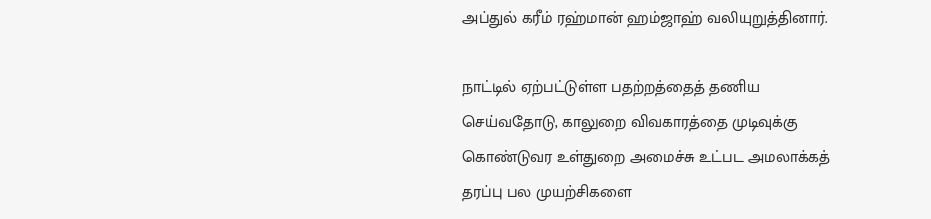அப்துல் கரீம் ரஹ்மான் ஹம்ஜாஹ் வலியுறுத்தினார்.

நாட்டில் ஏற்பட்டுள்ள பதற்றத்தைத் தணிய செய்வதோடு, காலுறை விவகாரத்தை முடிவுக்கு கொண்டுவர உள்துறை அமைச்சு உட்பட அமலாக்கத் தரப்பு பல முயற்சிகளை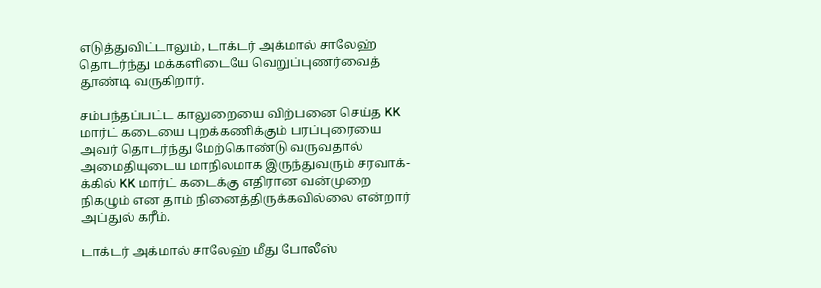எடுத்துவிட்டாலும், டாக்டர் அக்மால் சாலேஹ் தொடர்ந்து மக்களிடையே வெறுப்புணர்வைத் தூண்டி வருகிறார்.

சம்பந்தப்பட்ட காலுறையை விற்பனை செய்த KK மார்ட் கடையை புறக்கணிக்கும் பரப்புரையை அவர் தொடர்ந்து மேற்கொண்டு வருவதால் அமைதியுடைய மாநிலமாக இருந்துவரும் சரவாக்-க்கில் KK மார்ட் கடைக்கு எதிரான வன்முறை நிகழும் என தாம் நினைத்திருக்கவில்லை என்றார் அப்துல் கரீம்.

டாக்டர் அக்மால் சாலேஹ் மீது போலீஸ்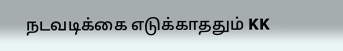நடவடிக்கை எடுக்காததும் KK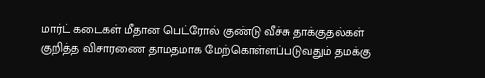மார்ட் கடைகள் மீதான பெட்ரோல் குண்டு வீச்சு தாக்குதல்கள் குறித்த விசாரணை தாமதமாக மேற்கொள்ளப்படுவதும் தமக்கு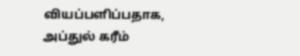வியப்பளிப்பதாக, அப்துல் கரீம்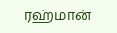ரஹ்மான்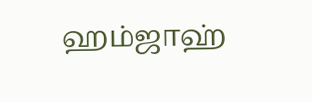ஹம்ஜாஹ்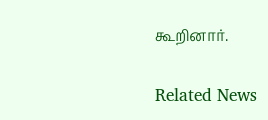கூறினார்.

Related News